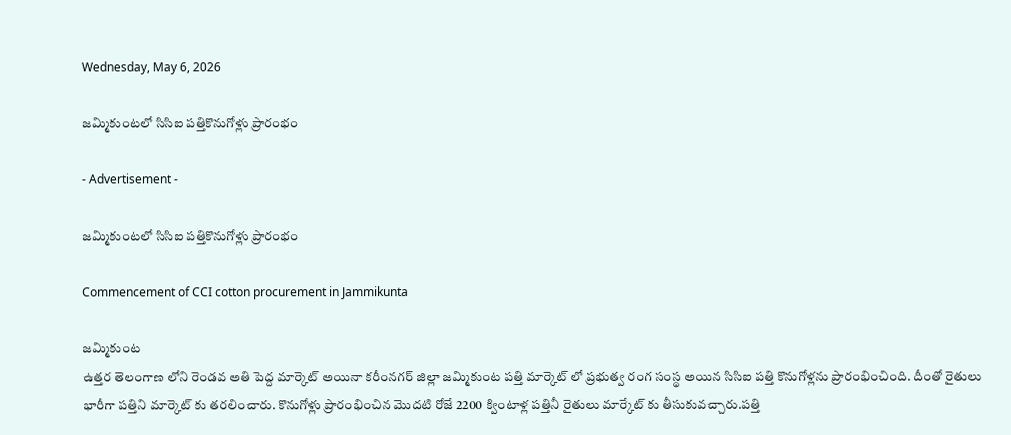Wednesday, May 6, 2026

జమ్మికుంటలో సిసిఐ పత్తికొనుగోళ్లు ప్రారంభం

- Advertisement -

జమ్మికుంటలో సిసిఐ పత్తికొనుగోళ్లు ప్రారంభం

Commencement of CCI cotton procurement in Jammikunta

జమ్మికుంట
ఉత్తర తెలంగాణ లోని రెండవ అతి పెద్ద మార్కెట్ అయినా కరీంనగర్ జిల్లా జమ్మికుంట పత్తి మార్కెట్ లో ప్రభుత్వ రంగ సంస్థ అయిన సిసిఐ పత్తి కొనుగోళ్లను ప్రారంభించింది. దీంతో రైతులు భారీగా పత్తిని మార్కెట్ కు తరలించారు. కొనుగోళ్లు ప్రారంభించిన మొదటి రోజే 2200 క్వింటాళ్ల పత్తినీ రైతులు మార్కేట్ కు తీసుకువచ్చారు.పత్తి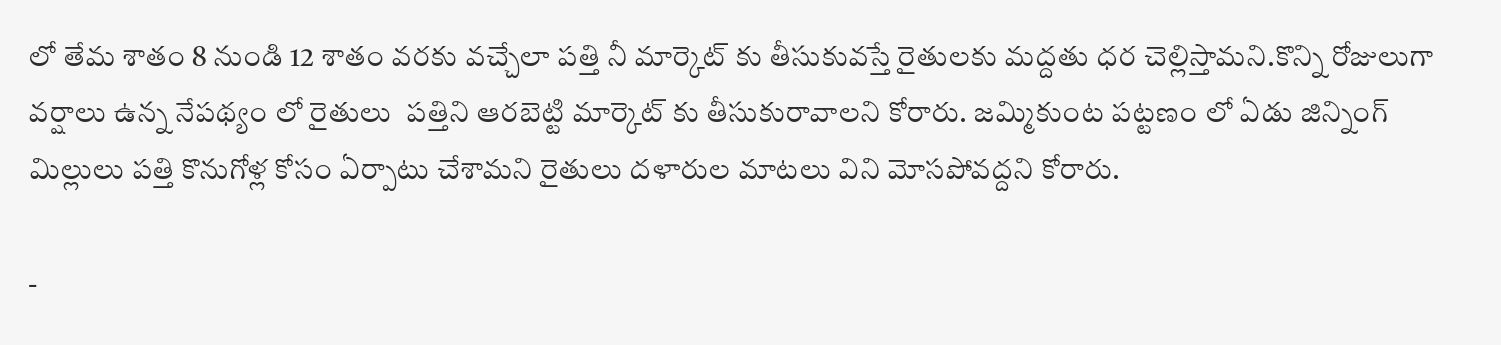లో తేమ శాతం 8 నుండి 12 శాతం వరకు వచ్చేలా పత్తి నీ మార్కెట్ కు తీసుకువస్తే రైతులకు మద్దతు ధర చెల్లిస్తామని.కొన్ని రోజులుగా వర్షాలు ఉన్న నేపథ్యం లో రైతులు  పత్తిని ఆరబెట్టి మార్కెట్ కు తీసుకురావాలని కోరారు. జమ్మికుంట పట్టణం లో ఏడు జిన్నింగ్ మిల్లులు పత్తి కొనుగోళ్ల కోసం ఏర్పాటు చేశామని రైతులు దళారుల మాటలు విని మోసపోవద్దని కోరారు.

-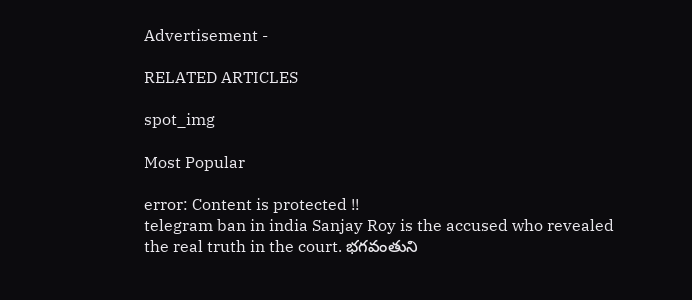Advertisement -

RELATED ARTICLES

spot_img

Most Popular

error: Content is protected !!
telegram ban in india Sanjay Roy is the accused who revealed the real truth in the court. భగవంతుని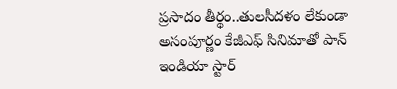ప్రసాదం తీర్థం..తులసీదళం లేకుండా అసంపూర్ణం కేజీఎఫ్ సినిమాతో పాన్ ఇండియా స్టార్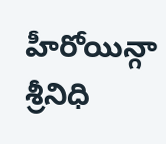హీరోయిన్గా శ్రీనిధి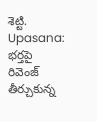శెట్టి. Upasana: భర్తపై రివెంజ్ తీర్చుకున్న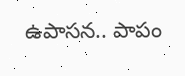ఉపాసన.. పాపం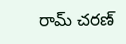రామ్ చరణ్